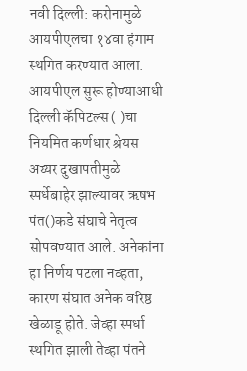नवी दिल्ली: करोनामुळे आयपीएलचा १४वा हंगाम स्थगित करण्यात आला. आयपीएल सुरू होण्याआधी दिल्ली कॅपिटल्स ( )चा नियमित कर्णधार श्रेयस अय्यर दुखापतीमुळे स्पर्धेबाहेर झाल्यावर ऋषभ पंत()कडे संघाचे नेतृत्व सोपवण्यात आले. अनेकांना हा निर्णय पटला नव्हता, कारण संघात अनेक वरिष्ठ खेळाडू होते. जेव्हा स्पर्धा स्थगित झाली तेव्हा पंतने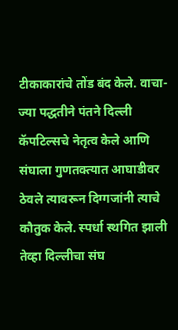टीकाकारांचे तोंड बंद केले. वाचा- ज्या पद्धतीने पंतने दिल्ली कॅपटिल्सचे नेतृत्व केले आणि संघाला गुणतक्त्यात आघाडीवर ठेवले त्यावरून दिग्गजांनी त्याचे कौतुक केले. स्पर्धा स्थगित झाली तेव्हा दिल्लीचा संघ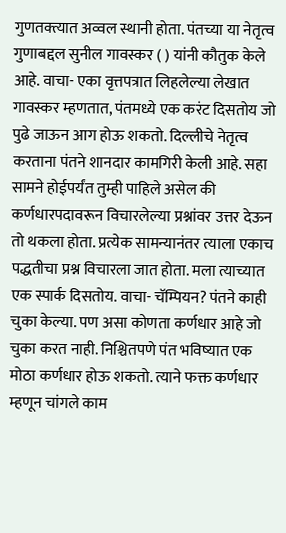गुणतक्त्यात अव्वल स्थानी होता. पंतच्या या नेतृत्व गुणाबद्दल सुनील गावस्कर ( ) यांनी कौतुक केले आहे. वाचा- एका वृत्तपत्रात लिहलेल्या लेखात गावस्कर म्हणतात, पंतमध्ये एक करंट दिसतोय जो पुढे जाऊन आग होऊ शकतो. दिल्लीचे नेतृत्व करताना पंतने शानदार कामगिरी केली आहे. सहा सामने होईपर्यंत तुम्ही पाहिले असेल की कर्णधारपदावरून विचारलेल्या प्रश्नांवर उत्तर देऊन तो थकला होता. प्रत्येक सामन्यानंतर त्याला एकाच पद्धतीचा प्रश्न विचारला जात होता. मला त्याच्यात एक स्पार्क दिसतोय. वाचा- चॅम्पियन? पंतने काही चुका केल्या. पण असा कोणता कर्णधार आहे जो चुका करत नाही. निश्चितपणे पंत भविष्यात एक मोठा कर्णधार होऊ शकतो. त्याने फक्त कर्णधार म्हणून चांगले काम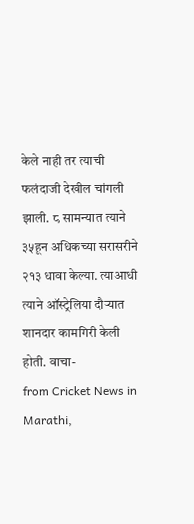केले नाही तर त्याची फलंदाजी देखील चांगली झाली. ८ सामन्यात त्याने ३५हून अधिकच्या सरासरीने २१३ धावा केल्या. त्याआधी त्याने ऑस्ट्रेलिया दौऱ्यात शानदार कामगिरी केली होती. वाचा-
from Cricket News in Marathi,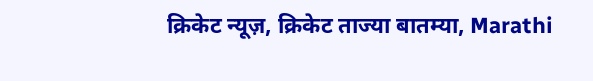क्रिकेट न्यूज़, क्रिकेट ताज्या बातम्या, Marathi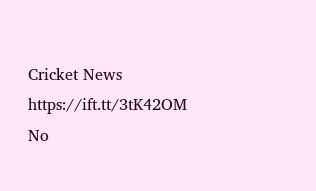Cricket News https://ift.tt/3tK42OM
No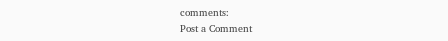comments:
Post a Comment